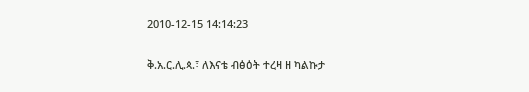2010-12-15 14:14:23

ቅ.አ.ር.ሊ.ጳ.፣ ለእናቴ ብፅዕት ተረዛ ዘ ካልኩታ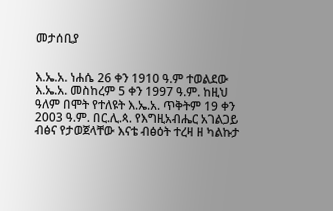መታሰቢያ


እ.ኤ.አ. ነሐሴ 26 ቀን 1910 ዓ.ም ተወልደው እ.ኤ.አ. መስከረም 5 ቀን 1997 ዓ.ም. ከዚህ ዓለም በሞት የተለዩት እ.ኤ.አ. ጥቅትም 19 ቀን 2003 ዓ.ም. በር.ሊ.ጳ. የእግዚአብሔር አገልጋይ ብፅና የታወጀላቸው እናቴ ብፅዕት ተረዛ ዘ ካልኩታ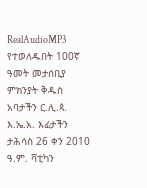RealAudioMP3 የተወለዱበት 100ኛ ዓመት መታሰቢያ ምክንያት ቅዱስ አባታችን ር.ሊ.ጳ. እ.ኤ.አ. እፊታችን ታሕሳስ 26 ቀን 2010 ዓ.ም. ቫቲካን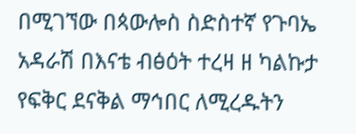በሚገኘው በጳውሎስ ስድስተኛ የጉባኤ አዳራሽ በእናቴ ብፅዕት ተረዛ ዘ ካልኩታ የፍቅር ደናቅል ማኅበር ለሚረዱትን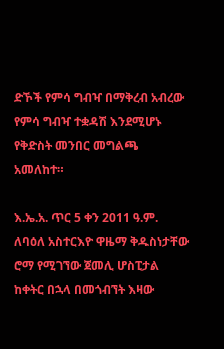ድኾች የምሳ ግብዣ በማቅረብ አብረው የምሳ ግብዣ ተቋዳሽ እንደሚሆኑ የቅድስት መንበር መግልጫ አመለከተ።

እ.ኤ.አ. ጥር 5 ቀን 2011 ዓ.ም. ለባዕለ አስተርእዮ ዋዜማ ቅዱስነታቸው ሮማ የሚገኘው ጀመሊ ሆስፒታል ከቀትር በኋላ በመጎብኘት እዛው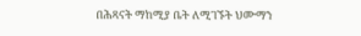በሕጻናት ማከሚያ ቤት ለሚገኙት ህሙማን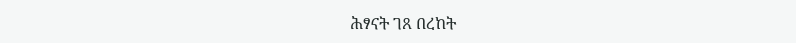ሕፃናት ገጸ በረከት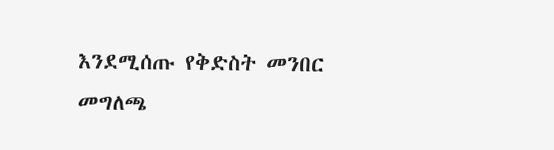እንደሚሰጡ የቅድስት መንበር መግለጫ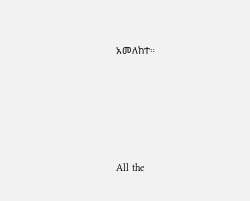አመለከተ።








All the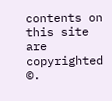contents on this site are copyrighted ©.